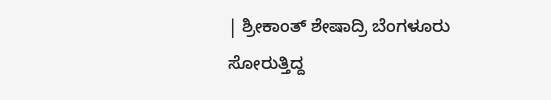| ಶ್ರೀಕಾಂತ್ ಶೇಷಾದ್ರಿ ಬೆಂಗಳೂರು
ಸೋರುತ್ತಿದ್ದ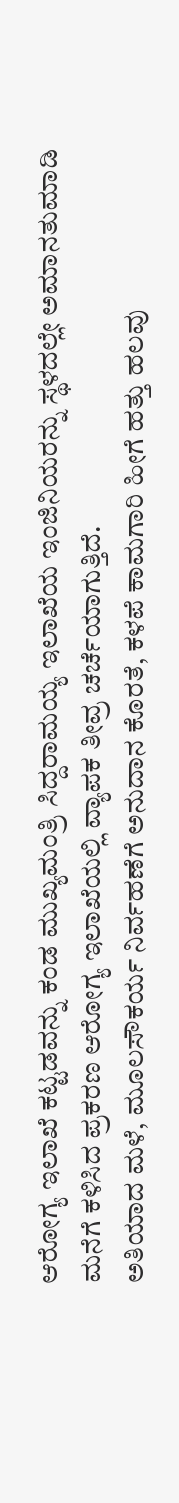ಆರೋಗ್ಯ ಇಲಾಖೆ ಕಟ್ಟಡವನ್ನು ಕಂಡ ಮುಖ್ಯಮಂತ್ರಿ ಸಿದ್ದರಾಮಯ್ಯ ಇಲಾಖೆಯ ಇಂಜಿನಿಯರನ್ನು ಸ್ಥಳದಲ್ಲೇ ಅಮಾನತುಮಾಡಿ ಮನೆಗೆ ಕಳಿಸಿದ ಪ್ರಕರಣ ಆರೋಗ್ಯ ಇಲಾಖೆಯಲ್ಲಿ ವ್ಯಾಪಕ ತೀವ್ರ ಚರ್ಚೆಯಾಗುತ್ತಿದೆ.
ಅತಿಯಾದ ಮಳೆ, ಮೂಲಸೌಕರ್ಯ ನಿರ್ವಹಣೆಗೆ ಅನುದಾನ ಕೊರತೆ, ಕಳಪೆ ಕಾಮಗಾರಿ ಹೀಗೆ ಹತ್ತು ಹಲವು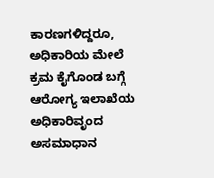ಕಾರಣಗಳಿದ್ದರೂ, ಅಧಿಕಾರಿಯ ಮೇಲೆ ಕ್ರಮ ಕೈಗೊಂಡ ಬಗ್ಗೆ ಆರೋಗ್ಯ ಇಲಾಖೆಯ ಅಧಿಕಾರಿವೃಂದ ಅಸಮಾಧಾನ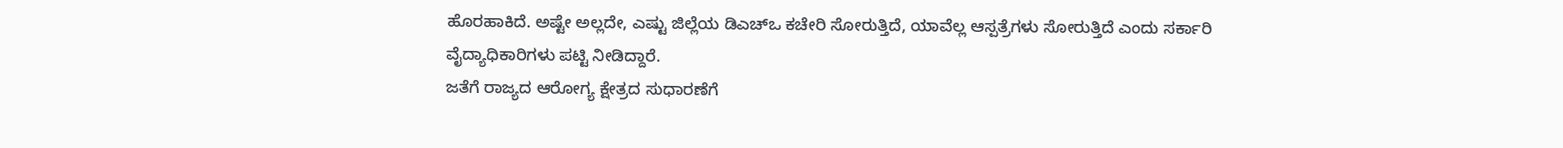ಹೊರಹಾಕಿದೆ. ಅಷ್ಟೇ ಅಲ್ಲದೇ, ಎಷ್ಟು ಜಿಲ್ಲೆಯ ಡಿಎಚ್ಒ ಕಚೇರಿ ಸೋರುತ್ತಿದೆ, ಯಾವೆಲ್ಲ ಆಸ್ಪತ್ರೆಗಳು ಸೋರುತ್ತಿದೆ ಎಂದು ಸರ್ಕಾರಿ ವೈದ್ಯಾಧಿಕಾರಿಗಳು ಪಟ್ಟಿ ನೀಡಿದ್ದಾರೆ.
ಜತೆಗೆ ರಾಜ್ಯದ ಆರೋಗ್ಯ ಕ್ಷೇತ್ರದ ಸುಧಾರಣೆಗೆ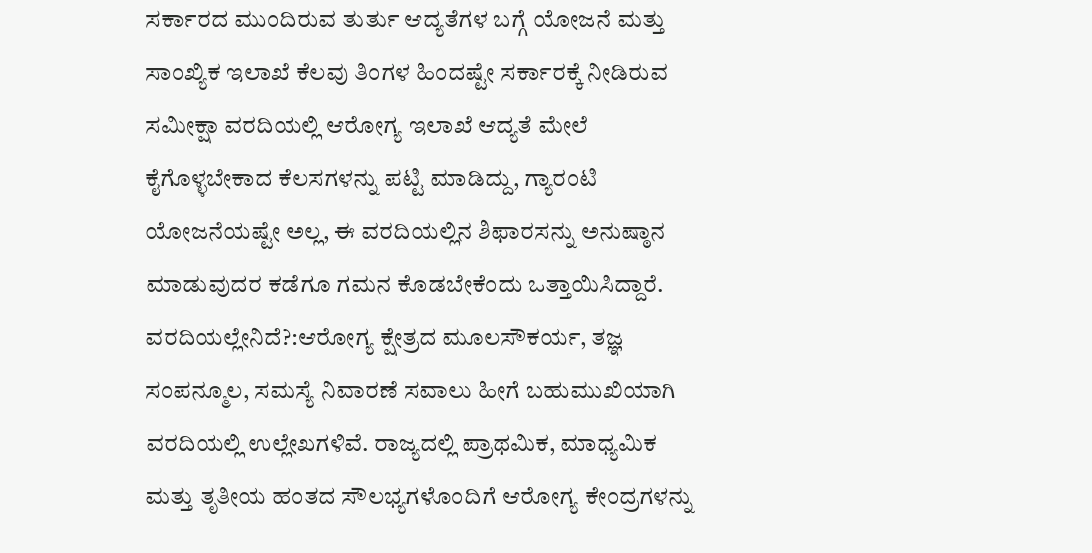ಸರ್ಕಾರದ ಮುಂದಿರುವ ತುರ್ತು ಆದ್ಯತೆಗಳ ಬಗ್ಗೆ ಯೋಜನೆ ಮತ್ತು ಸಾಂಖ್ಯಿಕ ಇಲಾಖೆ ಕೆಲವು ತಿಂಗಳ ಹಿಂದಷ್ಟೇ ಸರ್ಕಾರಕ್ಕೆ ನೀಡಿರುವ ಸಮೀಕ್ಷಾ ವರದಿಯಲ್ಲಿ ಆರೋಗ್ಯ ಇಲಾಖೆ ಆದ್ಯತೆ ಮೇಲೆ ಕೈಗೊಳ್ಳಬೇಕಾದ ಕೆಲಸಗಳನ್ನು ಪಟ್ಟಿ ಮಾಡಿದ್ದು, ಗ್ಯಾರಂಟಿ ಯೋಜನೆಯಷ್ಟೇ ಅಲ್ಲ, ಈ ವರದಿಯಲ್ಲಿನ ಶಿಫಾರಸನ್ನು ಅನುಷ್ಠಾನ ಮಾಡುವುದರ ಕಡೆಗೂ ಗಮನ ಕೊಡಬೇಕೆಂದು ಒತ್ತಾಯಿಸಿದ್ದಾರೆ.
ವರದಿಯಲ್ಲೇನಿದೆ?:ಆರೋಗ್ಯ ಕ್ಷೇತ್ರದ ಮೂಲಸೌಕರ್ಯ, ತಜ್ಞ ಸಂಪನ್ಮೂಲ, ಸಮಸ್ಯೆ ನಿವಾರಣೆ ಸವಾಲು ಹೀಗೆ ಬಹುಮುಖಿಯಾಗಿ ವರದಿಯಲ್ಲಿ ಉಲ್ಲೇಖಗಳಿವೆ. ರಾಜ್ಯದಲ್ಲಿ ಪ್ರಾಥಮಿಕ, ಮಾಧ್ಯಮಿಕ ಮತ್ತು ತೃತೀಯ ಹಂತದ ಸೌಲಭ್ಯಗಳೊಂದಿಗೆ ಆರೋಗ್ಯ ಕೇಂದ್ರಗಳನ್ನು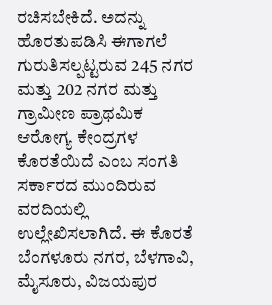ರಚಿಸಬೇಕಿದೆ. ಅದನ್ನು ಹೊರತುಪಡಿಸಿ ಈಗಾಗಲೆ ಗುರುತಿಸಲ್ಪಟ್ಟರುವ 245 ನಗರ ಮತ್ತು 202 ನಗರ ಮತ್ತು ಗ್ರಾಮೀಣ ಪ್ರಾಥಮಿಕ ಆರೋಗ್ಯ ಕೇಂದ್ರಗಳ ಕೊರತೆಯಿದೆ ಎಂಬ ಸಂಗತಿ ಸರ್ಕಾರದ ಮುಂದಿರುವ ವರದಿಯಲ್ಲಿ ಉಲ್ಲೇಖಿಸಲಾಗಿದೆ. ಈ ಕೊರತೆ ಬೆಂಗಳೂರು ನಗರ, ಬೆಳಗಾವಿ, ಮೈಸೂರು, ವಿಜಯಪುರ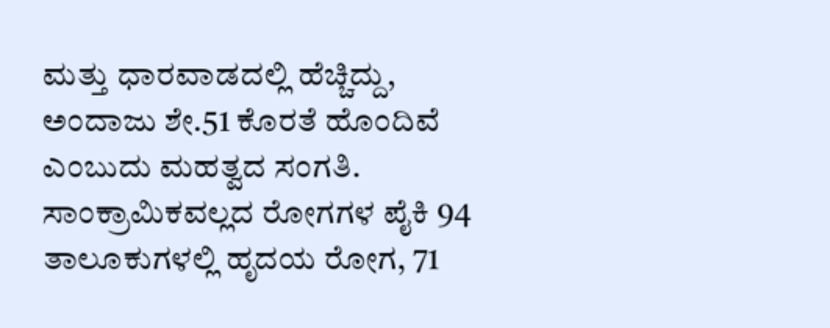ಮತ್ತು ಧಾರವಾಡದಲ್ಲಿ ಹೆಚ್ಚಿದ್ದು, ಅಂದಾಜು ಶೇ.51 ಕೊರತೆ ಹೊಂದಿವೆ ಎಂಬುದು ಮಹತ್ವದ ಸಂಗತಿ. ಸಾಂಕ್ರಾಮಿಕವಲ್ಲದ ರೋಗಗಳ ಪೈಕಿ 94 ತಾಲೂಕುಗಳಲ್ಲಿ ಹೃದಯ ರೋಗ, 71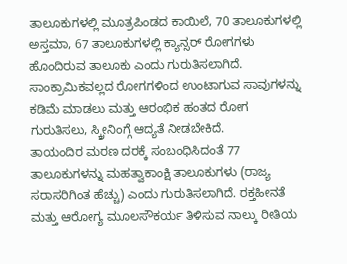ತಾಲೂಕುಗಳಲ್ಲಿ ಮೂತ್ರಪಿಂಡದ ಕಾಯಿಲೆ, 70 ತಾಲೂಕುಗಳಲ್ಲಿ ಅಸ್ತಮಾ, 67 ತಾಲೂಕುಗಳಲ್ಲಿ ಕ್ಯಾನ್ಸರ್ ರೋಗಗಳು ಹೊಂದಿರುವ ತಾಲೂಕು ಎಂದು ಗುರುತಿಸಲಾಗಿದೆ. ಸಾಂಕ್ರಾಮಿಕವಲ್ಲದ ರೋಗಗಳಿಂದ ಉಂಟಾಗುವ ಸಾವುಗಳನ್ನು ಕಡಿಮೆ ಮಾಡಲು ಮತ್ತು ಆರಂಭಿಕ ಹಂತದ ರೋಗ ಗುರುತಿಸಲು, ಸ್ಕ್ರೀನಿಂಗ್ಗೆ ಆದ್ಯತೆ ನೀಡಬೇಕಿದೆ.
ತಾಯಂದಿರ ಮರಣ ದರಕ್ಕೆ ಸಂಬಂಧಿಸಿದಂತೆ 77 ತಾಲೂಕುಗಳನ್ನು ಮಹತ್ವಾಕಾಂಕ್ಷಿ ತಾಲೂಕುಗಳು (ರಾಜ್ಯ ಸರಾಸರಿಗಿಂತ ಹೆಚ್ಚು) ಎಂದು ಗುರುತಿಸಲಾಗಿದೆ. ರಕ್ತಹೀನತೆ ಮತ್ತು ಆರೋಗ್ಯ ಮೂಲಸೌಕರ್ಯ ತಿಳಿಸುವ ನಾಲ್ಕು ರೀತಿಯ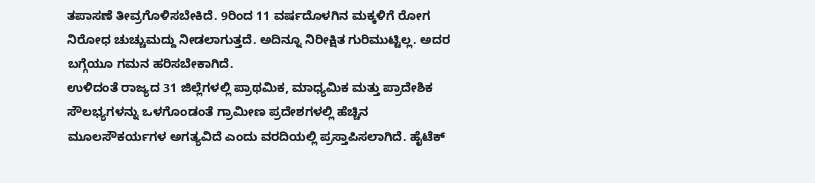ತಪಾಸಣೆ ತೀವ್ರಗೊಳಿಸಬೇಕಿದೆ. 9ರಿಂದ 11 ವರ್ಷದೊಳಗಿನ ಮಕ್ಕಳಿಗೆ ರೋಗ ನಿರೋಧ ಚುಚ್ಚುಮದ್ದು ನೀಡಲಾಗುತ್ತದೆ. ಅದಿನ್ನೂ ನಿರೀಕ್ಷಿತ ಗುರಿಮುಟ್ಟಿಲ್ಲ. ಅದರ ಬಗ್ಗೆಯೂ ಗಮನ ಹರಿಸಬೇಕಾಗಿದೆ.
ಉಳಿದಂತೆ ರಾಜ್ಯದ 31 ಜಿಲ್ಲೆಗಳಲ್ಲಿ ಪ್ರಾಥಮಿಕ, ಮಾಧ್ಯಮಿಕ ಮತ್ತು ಪ್ರಾದೇಶಿಕ ಸೌಲಭ್ಯಗಳನ್ನು ಒಳಗೊಂಡಂತೆ ಗ್ರಾಮೀಣ ಪ್ರದೇಶಗಳಲ್ಲಿ ಹೆಚ್ಚಿನ ಮೂಲಸೌಕರ್ಯಗಳ ಅಗತ್ಯವಿದೆ ಎಂದು ವರದಿಯಲ್ಲಿ ಪ್ರಸ್ತಾಪಿಸಲಾಗಿದೆ. ಹೈಟೆಕ್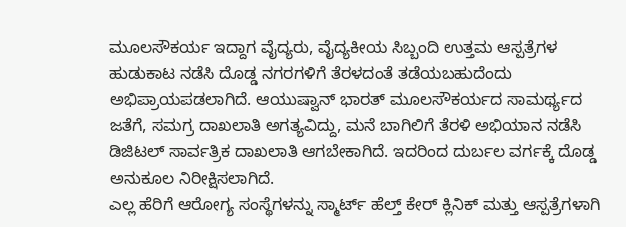ಮೂಲಸೌಕರ್ಯ ಇದ್ದಾಗ ವೈದ್ಯರು, ವೈದ್ಯಕೀಯ ಸಿಬ್ಬಂದಿ ಉತ್ತಮ ಆಸ್ಪತ್ರೆಗಳ ಹುಡುಕಾಟ ನಡೆಸಿ ದೊಡ್ಡ ನಗರಗಳಿಗೆ ತೆರಳದಂತೆ ತಡೆಯಬಹುದೆಂದು ಅಭಿಪ್ರಾಯಪಡಲಾಗಿದೆ. ಆಯುಷ್ವಾನ್ ಭಾರತ್ ಮೂಲಸೌಕರ್ಯದ ಸಾಮರ್ಥ್ಯದ ಜತೆಗೆ, ಸಮಗ್ರ ದಾಖಲಾತಿ ಅಗತ್ಯವಿದ್ದು, ಮನೆ ಬಾಗಿಲಿಗೆ ತೆರಳಿ ಅಭಿಯಾನ ನಡೆಸಿ ಡಿಜಿಟಲ್ ಸಾರ್ವತ್ರಿಕ ದಾಖಲಾತಿ ಆಗಬೇಕಾಗಿದೆ. ಇದರಿಂದ ದುರ್ಬಲ ವರ್ಗಕ್ಕೆ ದೊಡ್ಡ ಅನುಕೂಲ ನಿರೀಕ್ಷಿಸಲಾಗಿದೆ.
ಎಲ್ಲ ಹೆರಿಗೆ ಆರೋಗ್ಯ ಸಂಸ್ಥೆಗಳನ್ನು ಸ್ಮಾರ್ಟ್ ಹೆಲ್ತ್ ಕೇರ್ ಕ್ಲಿನಿಕ್ ಮತ್ತು ಆಸ್ಪತ್ರೆಗಳಾಗಿ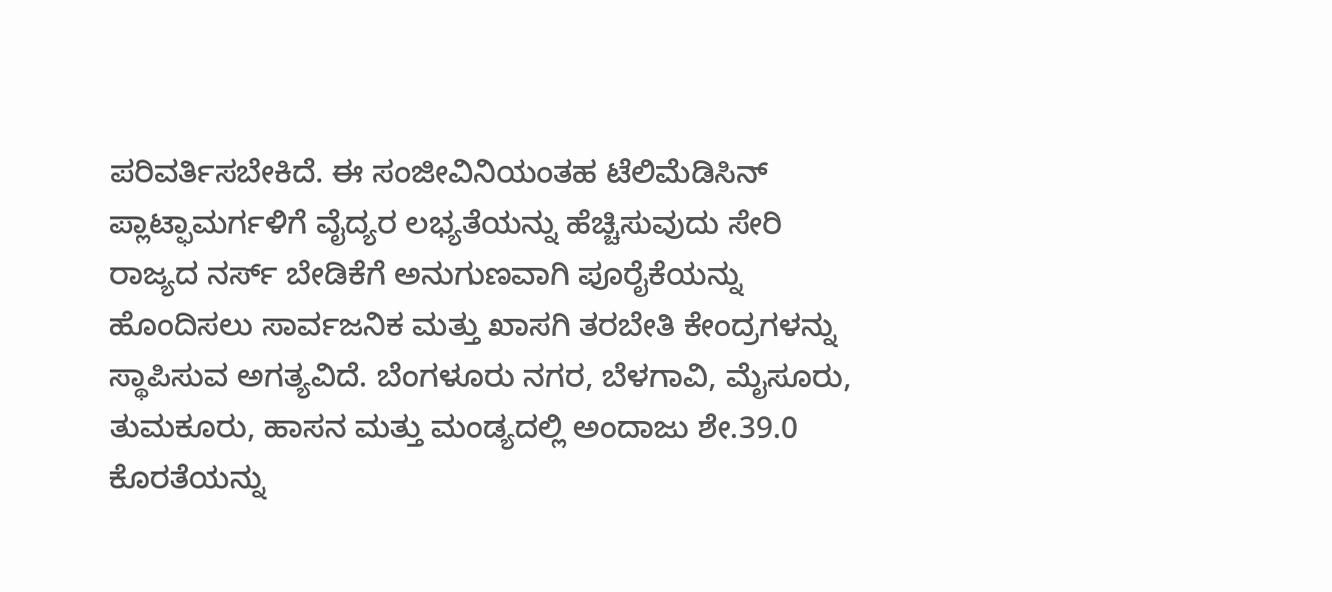ಪರಿವರ್ತಿಸಬೇಕಿದೆ. ಈ ಸಂಜೀವಿನಿಯಂತಹ ಟೆಲಿಮೆಡಿಸಿನ್ ಪ್ಲಾಟ್ಫಾಮರ್ಗಳಿಗೆ ವೈದ್ಯರ ಲಭ್ಯತೆಯನ್ನು ಹೆಚ್ಚಿಸುವುದು ಸೇರಿ ರಾಜ್ಯದ ನರ್ಸ್ ಬೇಡಿಕೆಗೆ ಅನುಗುಣವಾಗಿ ಪೂರೈಕೆಯನ್ನು ಹೊಂದಿಸಲು ಸಾರ್ವಜನಿಕ ಮತ್ತು ಖಾಸಗಿ ತರಬೇತಿ ಕೇಂದ್ರಗಳನ್ನು ಸ್ಥಾಪಿಸುವ ಅಗತ್ಯವಿದೆ. ಬೆಂಗಳೂರು ನಗರ, ಬೆಳಗಾವಿ, ಮೈಸೂರು, ತುಮಕೂರು, ಹಾಸನ ಮತ್ತು ಮಂಡ್ಯದಲ್ಲಿ ಅಂದಾಜು ಶೇ.39.0 ಕೊರತೆಯನ್ನು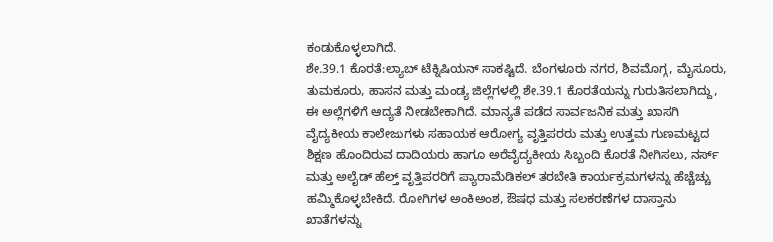ಕಂಡುಕೊಳ್ಳಲಾಗಿದೆ.
ಶೇ.39.1 ಕೊರತೆ:ಲ್ಯಾಬ್ ಟೆಕ್ನಿಷಿಯನ್ ಸಾಕಷ್ಟಿದೆ. ಬೆಂಗಳೂರು ನಗರ, ಶಿವಮೊಗ್ಗ, ಮೈಸೂರು, ತುಮಕೂರು, ಹಾಸನ ಮತ್ತು ಮಂಡ್ಯ ಜಿಲ್ಲೆಗಳಲ್ಲಿ ಶೇ.39.1 ಕೊರತೆಯನ್ನು ಗುರುತಿಸಲಾಗಿದ್ದು, ಈ ಅಲ್ಲೆಗಳಿಗೆ ಆದ್ಯತೆ ನೀಡಬೇಕಾಗಿದೆ. ಮಾನ್ಯತೆ ಪಡೆದ ಸಾರ್ವಜನಿಕ ಮತ್ತು ಖಾಸಗಿ ವೈದ್ಯಕೀಯ ಕಾಲೇಜುಗಳು ಸಹಾಯಕ ಆರೋಗ್ಯ ವೃತ್ತಿಪರರು ಮತ್ತು ಉತ್ತಮ ಗುಣಮಟ್ಟದ ಶಿಕ್ಷಣ ಹೊಂದಿರುವ ದಾದಿಯರು ಹಾಗೂ ಅರೆವೈದ್ಯಕೀಯ ಸಿಬ್ಬಂದಿ ಕೊರತೆ ನೀಗಿಸಲು, ನರ್ಸ್ ಮತ್ತು ಅಲೈಡ್ ಹೆಲ್ತ್ ವೃತ್ತಿಪರರಿಗೆ ಪ್ಯಾರಾಮೆಡಿಕಲ್ ತರಬೇತಿ ಕಾರ್ಯಕ್ರಮಗಳನ್ನು ಹೆಚ್ಚೆಚ್ಚು ಹಮ್ಮಿಕೊಳ್ಳಬೇಕಿದೆ. ರೋಗಿಗಳ ಅಂಕಿಅಂಶ, ಔಷಧ ಮತ್ತು ಸಲಕರಣೆಗಳ ದಾಸ್ತಾನು ಖಾತೆಗಳನ್ನು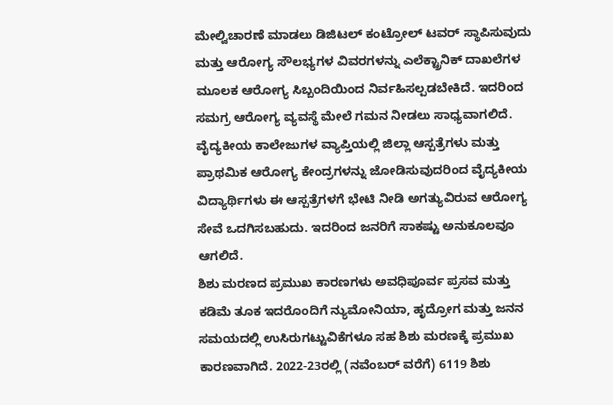ಮೇಲ್ವಿಚಾರಣೆ ಮಾಡಲು ಡಿಜಿಟಲ್ ಕಂಟ್ರೋಲ್ ಟವರ್ ಸ್ಥಾಪಿಸುವುದು ಮತ್ತು ಆರೋಗ್ಯ ಸೌಲಭ್ಯಗಳ ವಿವರಗಳನ್ನು ಎಲೆಕ್ಟ್ರಾನಿಕ್ ದಾಖಲೆಗಳ ಮೂಲಕ ಆರೋಗ್ಯ ಸಿಬ್ಬಂದಿಯಿಂದ ನಿರ್ವಹಿಸಲ್ಪಡಬೇಕಿದೆ. ಇದರಿಂದ ಸಮಗ್ರ ಆರೋಗ್ಯ ವ್ಯವಸ್ಥೆ ಮೇಲೆ ಗಮನ ನೀಡಲು ಸಾಧ್ಯವಾಗಲಿದೆ. ವೈದ್ಯಕೀಯ ಕಾಲೇಜುಗಳ ವ್ಯಾಪ್ತಿಯಲ್ಲಿ ಜಿಲ್ಲಾ ಆಸ್ಪತ್ರೆಗಳು ಮತ್ತು ಪ್ರಾಥಮಿಕ ಆರೋಗ್ಯ ಕೇಂದ್ರಗಳನ್ನು ಜೋಡಿಸುವುದರಿಂದ ವೈದ್ಯಕೀಯ ವಿದ್ಯಾರ್ಥಿಗಳು ಈ ಆಸ್ಪತ್ರೆಗಳಗೆ ಭೇಟಿ ನೀಡಿ ಅಗತ್ಯುವಿರುವ ಆರೋಗ್ಯ ಸೇವೆ ಒದಗಿಸಬಹುದು. ಇದರಿಂದ ಜನರಿಗೆ ಸಾಕಷ್ಟು ಅನುಕೂಲವೂ ಆಗಲಿದೆ.
ಶಿಶು ಮರಣದ ಪ್ರಮುಖ ಕಾರಣಗಳು ಅವಧಿಪೂರ್ವ ಪ್ರಸವ ಮತ್ತು ಕಡಿಮೆ ತೂಕ ಇದರೊಂದಿಗೆ ನ್ಯುಮೋನಿಯಾ, ಹೃದ್ರೋಗ ಮತ್ತು ಜನನ ಸಮಯದಲ್ಲಿ ಉಸಿರುಗಟ್ಟುವಿಕೆಗಳೂ ಸಹ ಶಿಶು ಮರಣಕ್ಕೆ ಪ್ರಮುಖ ಕಾರಣವಾಗಿದೆ. 2022-23ರಲ್ಲಿ (ನವೆಂಬರ್ ವರೆಗೆ) 6119 ಶಿಶು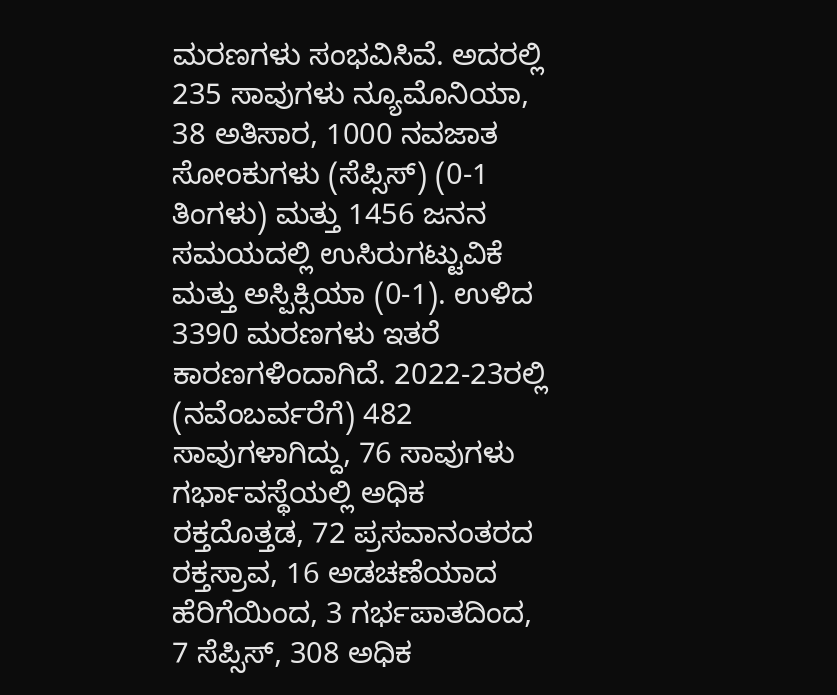ಮರಣಗಳು ಸಂಭವಿಸಿವೆ. ಅದರಲ್ಲಿ 235 ಸಾವುಗಳು ನ್ಯೂಮೊನಿಯಾ, 38 ಅತಿಸಾರ, 1000 ನವಜಾತ ಸೋಂಕುಗಳು (ಸೆಪ್ಸಿಸ್) (0-1 ತಿಂಗಳು) ಮತ್ತು 1456 ಜನನ ಸಮಯದಲ್ಲಿ ಉಸಿರುಗಟ್ಟುವಿಕೆ ಮತ್ತು ಅಸ್ಪಿಕ್ಸಿಯಾ (0-1). ಉಳಿದ 3390 ಮರಣಗಳು ಇತರೆ ಕಾರಣಗಳಿಂದಾಗಿದೆ. 2022-23ರಲ್ಲಿ (ನವೆಂಬರ್ವರೆಗೆ) 482 ಸಾವುಗಳಾಗಿದ್ದು, 76 ಸಾವುಗಳು ಗರ್ಭಾವಸ್ಥೆಯಲ್ಲಿ ಅಧಿಕ ರಕ್ತದೊತ್ತಡ, 72 ಪ್ರಸವಾನಂತರದ ರಕ್ತಸ್ರಾವ, 16 ಅಡಚಣೆಯಾದ ಹೆರಿಗೆಯಿಂದ, 3 ಗರ್ಭಪಾತದಿಂದ, 7 ಸೆಪ್ಸಿಸ್, 308 ಅಧಿಕ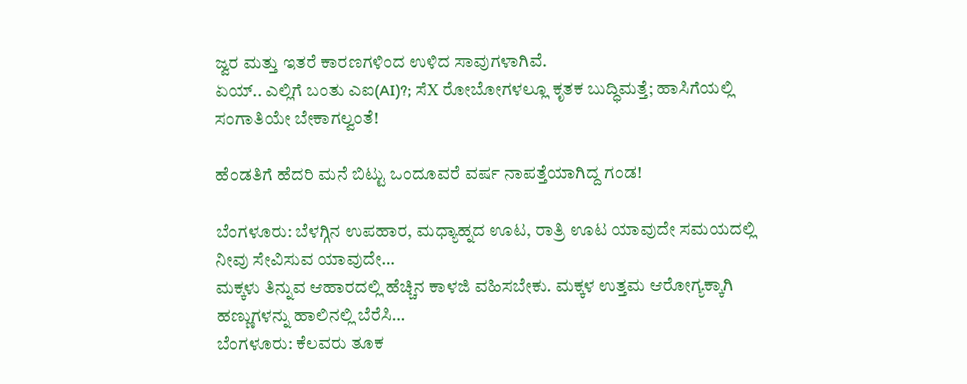ಜ್ವರ ಮತ್ತು ಇತರೆ ಕಾರಣಗಳಿಂದ ಉಳಿದ ಸಾವುಗಳಾಗಿವೆ.
ಏಯ್.. ಎಲ್ಲಿಗೆ ಬಂತು ಎಐ(AI)?; ಸೆX ರೋಬೋಗಳಲ್ಲೂ ಕೃತಕ ಬುದ್ಧಿಮತ್ತೆ; ಹಾಸಿಗೆಯಲ್ಲಿ ಸಂಗಾತಿಯೇ ಬೇಕಾಗಲ್ವಂತೆ!

ಹೆಂಡತಿಗೆ ಹೆದರಿ ಮನೆ ಬಿಟ್ಟು ಒಂದೂವರೆ ವರ್ಷ ನಾಪತ್ತೆಯಾಗಿದ್ದ ಗಂಡ!

ಬೆಂಗಳೂರು: ಬೆಳಗ್ಗಿನ ಉಪಹಾರ, ಮಧ್ಯಾಹ್ನದ ಊಟ, ರಾತ್ರಿ ಊಟ ಯಾವುದೇ ಸಮಯದಲ್ಲಿ ನೀವು ಸೇವಿಸುವ ಯಾವುದೇ…
ಮಕ್ಕಳು ತಿನ್ನುವ ಆಹಾರದಲ್ಲಿ ಹೆಚ್ಚಿನ ಕಾಳಜಿ ವಹಿಸಬೇಕು. ಮಕ್ಕಳ ಉತ್ತಮ ಆರೋಗ್ಯಕ್ಕಾಗಿ ಹಣ್ಣುಗಳನ್ನು ಹಾಲಿನಲ್ಲಿ ಬೆರೆಸಿ…
ಬೆಂಗಳೂರು: ಕೆಲವರು ತೂಕ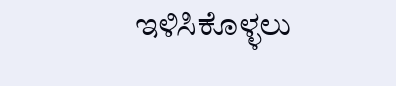ಇಳಿಸಿಕೊಳ್ಳಲು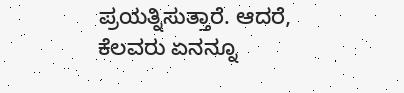ಪ್ರಯತ್ನಿಸುತ್ತಾರೆ. ಆದರೆ, ಕೆಲವರು ಏನನ್ನೂ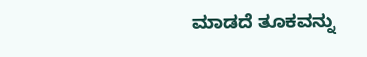ಮಾಡದೆ ತೂಕವನ್ನು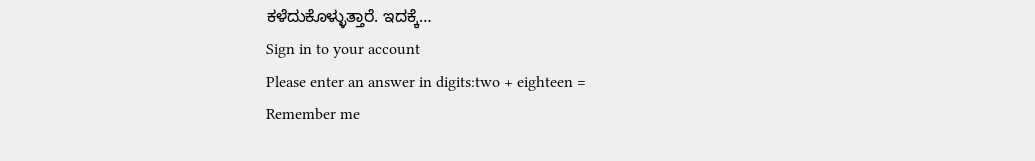ಕಳೆದುಕೊಳ್ಳುತ್ತಾರೆ. ಇದಕ್ಕೆ…
Sign in to your account
Please enter an answer in digits:two + eighteen =
Remember me